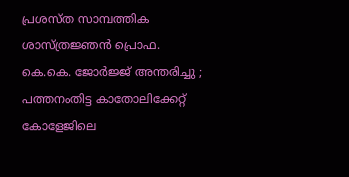പ്രശസ്‌ത സാമ്പത്തിക ശാസ്‌ത്രജ്ഞന്‍ പ്രൊഫ. കെ.കെ. ജോര്‍ജ്ജ്‌ അന്തരിച്ചു ; പത്തനംതിട്ട കാതോലിക്കേറ്റ് കോളേജിലെ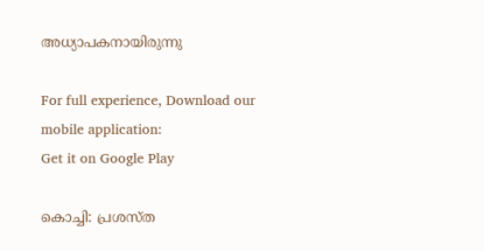അധ്യാപകനായിരുന്നു

For full experience, Download our mobile application:
Get it on Google Play

കൊച്ചി: പ്രശസ്‌ത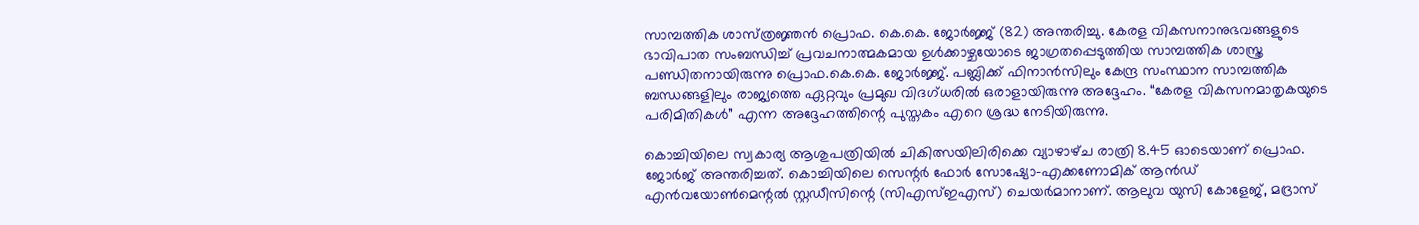സാമ്പത്തിക ശാസ്‌ത്രജ്ഞന്‍ പ്രൊഫ. കെ.കെ. ജോര്‍ജ്ജ്‌ (82) അന്തരിച്ചു. കേരള വികസനാനുഭവങ്ങളുടെ ഭാവിപാത സംബന്ധിച്ച്‌ പ്രവചനാത്മകമായ ഉള്‍ക്കാഴ്ചയോടെ ജാഗ്രതപ്പെടുത്തിയ സാമ്പത്തിക ശാസ്ത്ര പണ്ഡിതനായിരുന്നു പ്രൊഫ.കെ.കെ. ജോര്‍ജ്ജ്. പബ്ലിക്ക് ഫിനാന്‍സിലും കേന്ദ്ര സംസ്ഥാന സാമ്പത്തിക ബന്ധങ്ങളിലും രാജ്യത്തെ ഏറ്റവും പ്രമുഖ വിദഗ്ധരില്‍ ഒരാളായിരുന്നു അദ്ദേഹം. “കേരള വികസനമാതൃകയുടെ പരിമിതികള്‍” എന്ന അദ്ദേഹത്തിന്റെ പുസ്തകം എറെ ശ്രദ്ധ നേടിയിരുന്നു.

കൊച്ചിയിലെ സ്വകാര്യ ആശുപത്രിയില്‍ ചികിത്സയിലിരിക്കെ വ്യാഴാഴ്‌ച രാത്രി 8.45 ഓടെയാണ്‌ പ്രൊഫ. ജോര്‍ജ് അന്തരിച്ചത്. കൊച്ചിയിലെ സെന്റര്‍ ഫോര്‍ സോഷ്യോ-എക്കണോമിക് ആന്‍ഡ് എന്‍വയോണ്‍മെന്റല്‍ സ്റ്റഡീസിന്റെ (സിഎസ്‌ഇഎസ്‌) ചെയര്‍മാനാണ്. ആലുവ യുസി കോളേജ്, മദ്രാസ്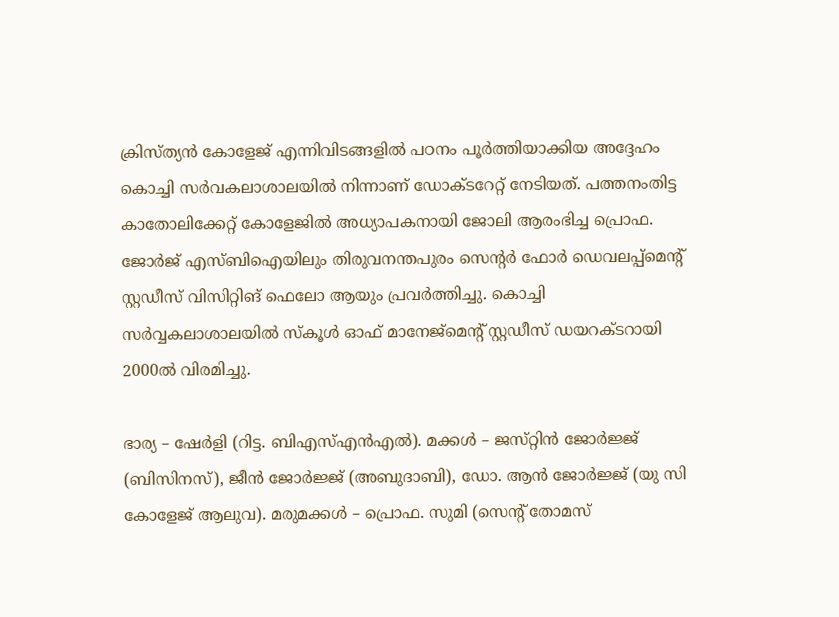ക്രിസ്ത്യന്‍ കോളേജ് എന്നിവിടങ്ങളില്‍ പഠനം പൂര്‍ത്തിയാക്കിയ അദ്ദേഹം കൊച്ചി സര്‍വകലാശാലയില്‍ നിന്നാണ് ഡോക്ടറേറ്റ് നേടിയത്. പത്തനംതിട്ട കാതോലിക്കേറ്റ് കോളേജില്‍ അധ്യാപകനായി ജോലി ആരംഭിച്ച പ്രൊഫ. ജോര്‍ജ് എസ്ബിഐയിലും തിരുവനന്തപുരം സെന്റര്‍ ഫോര്‍ ഡെവലപ്പ്മെന്റ് സ്റ്റഡീസ് വിസിറ്റിങ് ഫെലോ ആയും പ്രവര്‍ത്തിച്ചു. കൊച്ചി സര്‍വ്വകലാശാലയില്‍ സ്കൂള്‍ ഓഫ് മാനേജ്‌മെന്റ് സ്റ്റഡീസ് ഡയറക്ടറായി 2000ല്‍ വിരമിച്ചു.

ഭാര്യ – ഷേര്‍ളി (റിട്ട. ബിഎസ്‌എന്‍എല്‍). മക്കള്‍ – ജസ്‌റ്റിന്‍ ജോര്‍ജ്ജ്‌ (ബിസിനസ്‌), ജീന്‍ ജോര്‍ജ്ജ്‌ (അബുദാബി), ഡോ. ആന്‍ ജോര്‍ജ്ജ്‌ (യു സി കോളേജ്‌ ആലുവ). മരുമക്കള്‍ – പ്രൊഫ. സുമി (സെന്റ്‌ തോമസ്‌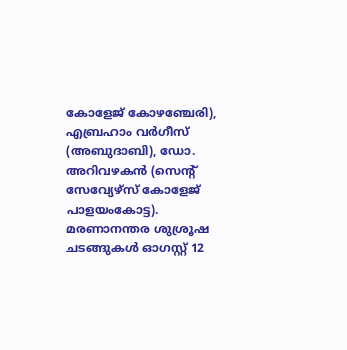കോളേജ്‌ കോഴഞ്ചേരി), എബ്രഹാം വര്‍ഗീസ്‌ (അബുദാബി), ഡോ. അറിവഴകന്‍ (സെന്റ്‌ സേവ്യേഴ്‌സ്‌ കോളേജ്‌ പാളയംകോട്ട). മരണാനന്തര ശുശ്രൂഷ ചടങ്ങുകള്‍ ഓഗസ്റ്റ് 12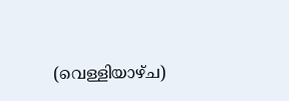(വെള്ളിയാഴ്ച)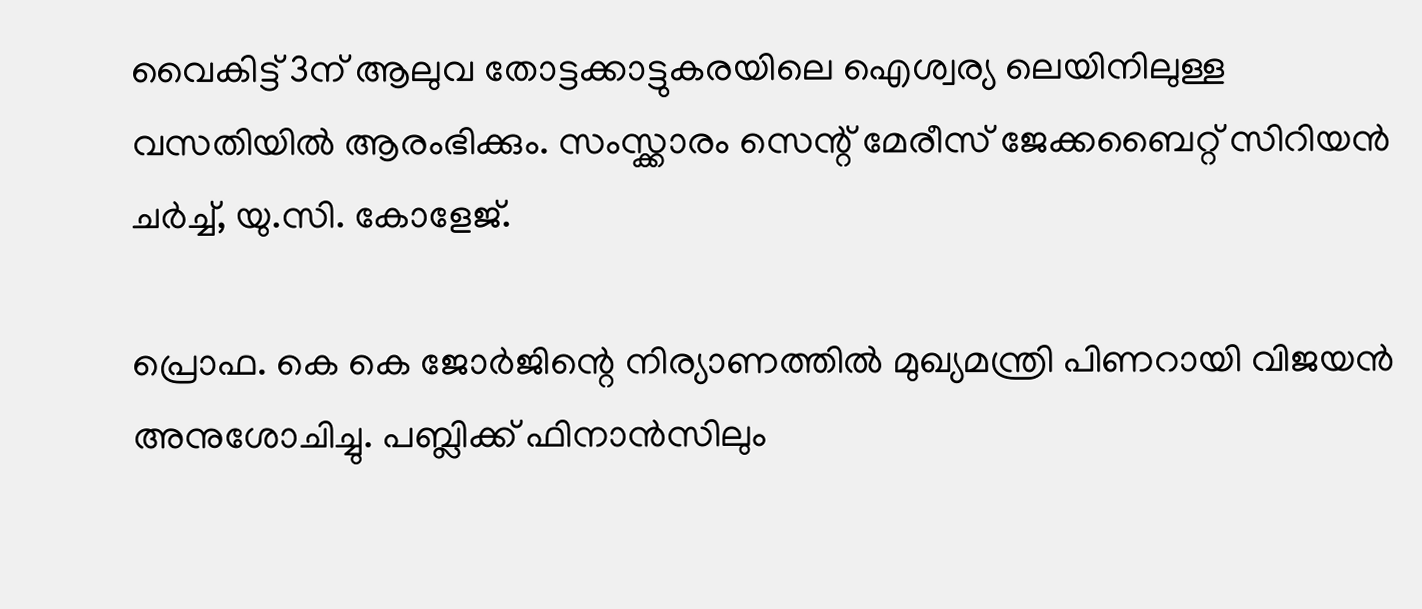വൈകിട്ട് 3ന് ആലുവ തോട്ടക്കാട്ടുകരയിലെ ഐശ്വര്യ ലെയിനിലുള്ള വസതിയില്‍ ആരംഭിക്കും. സംസ്ക്കാരം സെന്റ് മേരീസ് ജേക്കബൈറ്റ് സിറിയന്‍ ചര്‍ച്ച്‌, യു.സി. കോളേജ്.

പ്രൊഫ. കെ കെ ജോര്‍ജിന്റെ നിര്യാണത്തില്‍ മുഖ്യമന്ത്രി പിണറായി വിജയന്‍ അനുശോചിച്ചു. പബ്ലിക്ക് ഫിനാന്‍സിലും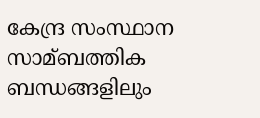കേന്ദ്ര സംസ്ഥാന സാമ്ബത്തിക ബന്ധങ്ങളിലും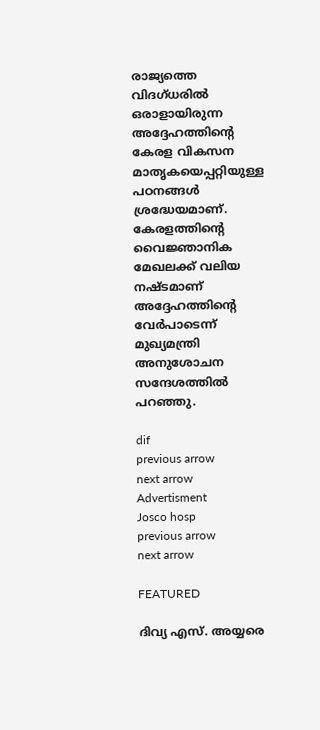രാജ്യത്തെ വിദഗ്ധരില്‍ ഒരാളായിരുന്ന അദ്ദേഹത്തിന്റെ കേരള വികസന മാതൃകയെപ്പറ്റിയുള്ള പഠനങ്ങള്‍ ശ്രദ്ധേയമാണ്. കേരളത്തിന്റെ വൈജ്ഞാനിക മേഖലക്ക് വലിയ നഷ്ടമാണ് അദ്ദേഹത്തിന്റെ വേര്‍പാടെന്ന് മുഖ്യമന്ത്രി അനുശോചന സന്ദേശത്തില്‍ പറഞ്ഞു.

dif
previous arrow
next arrow
Advertisment
Josco hosp
previous arrow
next arrow

FEATURED

ദിവ്യ എസ്. അയ്യരെ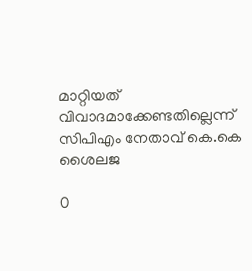മാറ്റിയത് വിവാദമാക്കേണ്ടതില്ലെന്ന് സിപിഎം നേതാവ് കെ.കെ ശൈലജ

0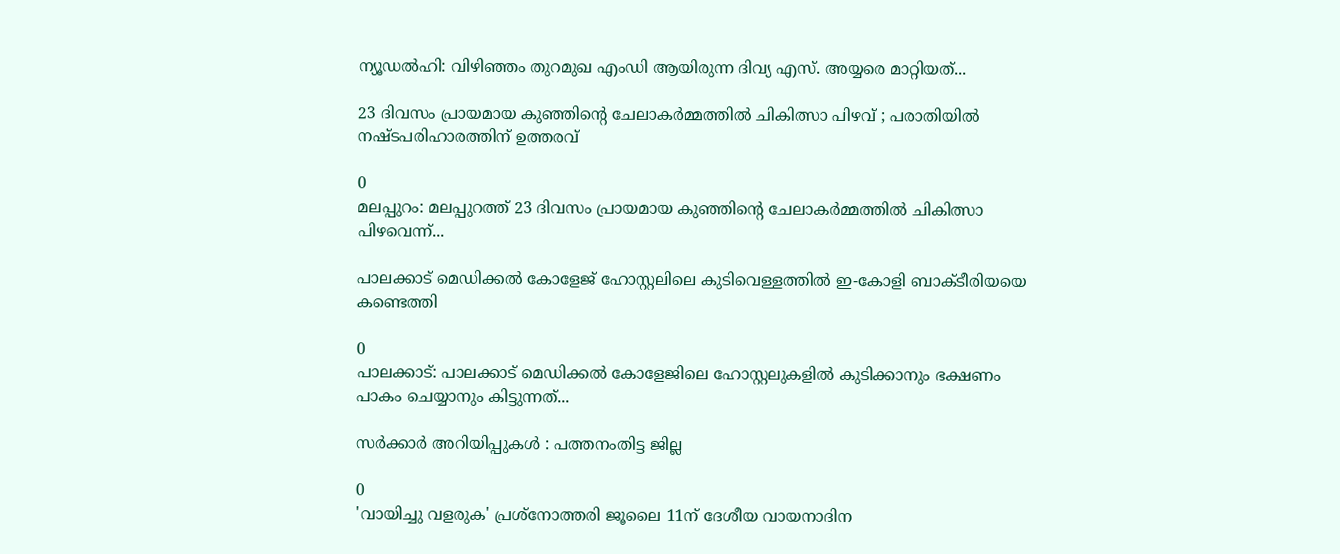ന്യൂഡൽഹി: വിഴിഞ്ഞം തുറമുഖ എംഡി ആയിരുന്ന ദിവ്യ എസ്. അയ്യരെ മാറ്റിയത്...

23 ദിവസം പ്രായമായ കുഞ്ഞിൻ്റെ ചേലാകർമ്മത്തിൽ ചികിത്സാ പിഴവ് ; പരാതിയില്‍ നഷ്ടപരിഹാരത്തിന് ഉത്തരവ്

0
മലപ്പുറം: മലപ്പുറത്ത് 23 ദിവസം പ്രായമായ കുഞ്ഞിൻ്റെ ചേലാകർമ്മത്തിൽ ചികിത്സാ പിഴവെന്ന്...

പാലക്കാട് മെഡിക്കൽ കോളേജ് ഹോസ്റ്റലിലെ കുടിവെള്ളത്തിൽ ഇ-കോളി ബാക്ടീരിയയെ കണ്ടെത്തി

0
പാലക്കാട്: പാലക്കാട് മെഡിക്കൽ കോളേജിലെ ഹോസ്റ്റലുകളിൽ കുടിക്കാനും ഭക്ഷണം പാകം ചെയ്യാനും കിട്ടുന്നത്...

സര്‍ക്കാര്‍ അറിയിപ്പുകള്‍ : പത്തനംതിട്ട ജില്ല

0
'വായിച്ചു വളരുക' പ്രശ്നോത്തരി ജൂലൈ 11ന് ദേശീയ വായനാദിന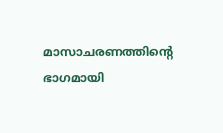മാസാചരണത്തിന്‍റെ ഭാഗമായി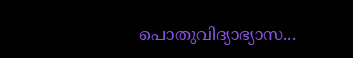പൊതുവിദ്യാഭ്യാസ...